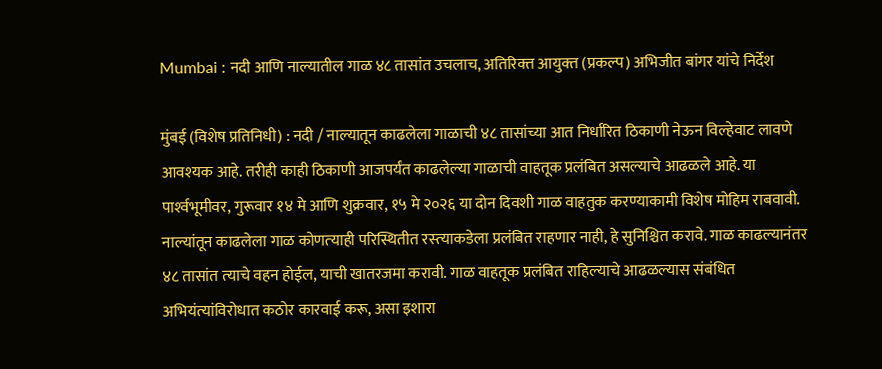Mumbai : नदी आणि नाल्यातील गाळ ४८ तासांत उचलाच, अतिरिक्‍त आयुक्‍त (प्रकल्‍प) अभिजीत बांगर यांचे निर्देश

मुंबई (विशेष प्रतिनिधी) : नदी / नाल्यातून काढलेला गाळाची ४८ तासांच्या आत निर्धारित ठिकाणी नेऊन विल्हेवाट लावणे आवश्‍यक आहे. तरीही काही ठिकाणी आजपर्यंत काढलेल्‍या गाळाची वाहतूक प्रलंबित असल्‍याचे आढळले आहे. या पार्श्‍वभूमीवर, गुरूवार १४ मे आणि शुक्रवार, १५ मे २०२६ या दोन दिवशी गाळ वाहतुक करण्‍याकामी विशेष मोहिम राबवावी. नाल्‍यांतून काढलेला गाळ कोणत्‍याही परिस्थितीत रस्‍त्‍याकडेला प्रलंबित राहणार नाही, हे सुनिश्चित करावे. गाळ काढल्‍यानंतर ४८ तासांत त्‍याचे वहन होईल, याची खातरजमा करावी. गाळ वाहतूक प्रलंबित राहिल्‍याचे आढळल्‍यास संबंधित अभियंत्‍यांविरोधात कठोर कारवाई करू, असा इशारा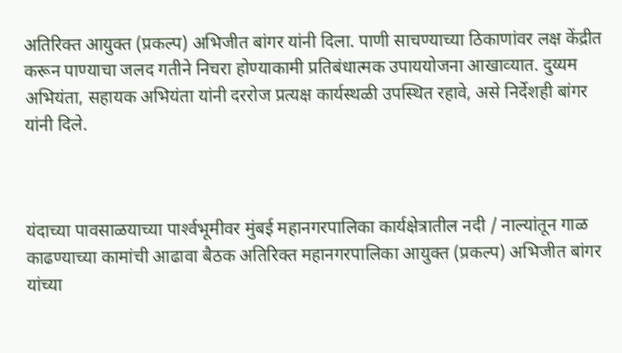अतिरिक्‍त आयुक्‍त (प्रकल्‍प) अभिजीत बांगर यांनी दिला. पाणी साचण्‍याच्‍या ठिकाणांवर लक्ष केंद्रीत करून पाण्‍याचा जलद गतीने निचरा होण्‍याकामी प्रतिबंधात्‍मक उपाययोजना आखाव्‍यात. दुय्यम अभियंता, सहायक अभियंता यांनी दररोज प्रत्‍यक्ष कार्यस्‍थळी उपस्थित रहावे, असे निर्देशही बांगर यांनी दिले.



यंदाच्‍या पावसाळयाच्‍या पार्श्‍वभूमीवर मुंबई महानगरपालिका कार्यक्षेत्रातील नदी / नाल्‍यांतून गाळ काढण्‍याच्‍या कामांची आढावा बैठक अतिरिक्‍त महानगरपालिका आयुक्‍त (प्रकल्‍प) अभिजीत बांगर यांच्‍या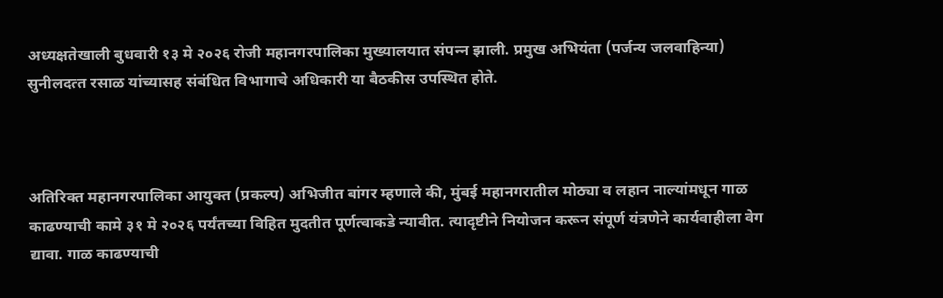अध्‍यक्षतेखाली बुधवारी १३ मे २०२६ रोजी महानगरपालिका मुख्‍यालयात संपन्‍न झाली. प्रमुख अभियंता (पर्जन्‍य जलवाहिन्‍या) सुनीलदत्‍त रसाळ यांच्‍यासह संबंधित विभागाचे अधिकारी या बैठकीस उपस्थित होते.



अतिरिक्‍त महानगरपालिका आयुक्‍त (प्रकल्‍प) अभिजीत बांगर म्‍हणाले की, मुंबई महानगरातील मोठ्या व लहान नाल्यांमधून गाळ काढण्याची कामे ३१ मे २०२६ पर्यंतच्‍या विहित मुदतीत पूर्णत्‍वाकडे न्‍यावीत. त्यादृष्टीने नियोजन करून संपूर्ण यंत्रणेने कार्यवाहीला वेग द्यावा. गाळ काढण्याची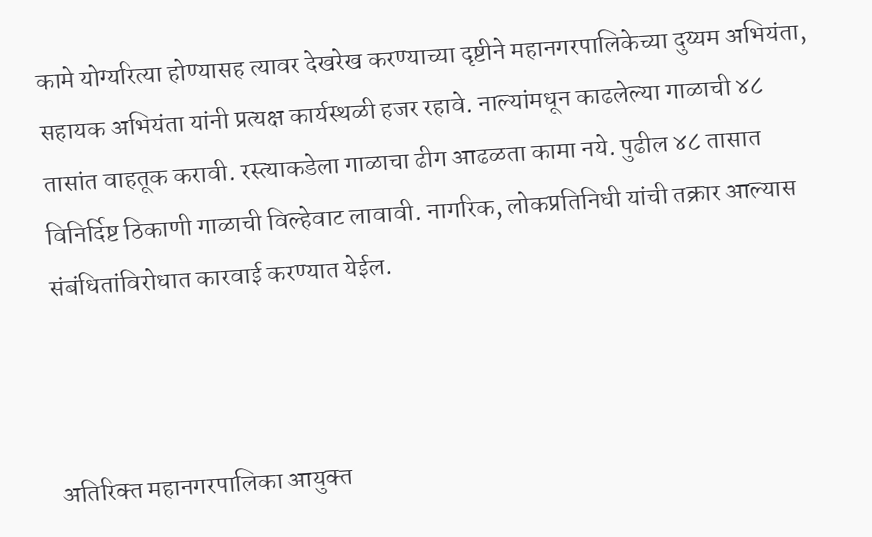कामे योग्यरित्या होण्यासह त्यावर देखरेख करण्याच्या दृष्टीने महानगरपालिकेच्‍या दुय्यम अभियंता, सहायक अभियंता यांनी प्रत्‍यक्ष कार्यस्‍थळी हजर रहावे. नाल्यांमधून काढलेल्‍या गाळाची ४८ तासांत वाहतूक करावी. रस्‍त्‍याकडेला गाळाचा ढीग आढळता कामा नये. पुढील ४८ तासात विनिर्दिष्ट ठिकाणी गाळाची विल्‍हेवाट लावावी. नागरिक, लोकप्रतिनिधी यांची तक्रार आल्‍यास संबंधितांविरोधात कारवाई करण्‍यात येईल.



अतिरिक्‍त महानगरपालिका आयुक्‍त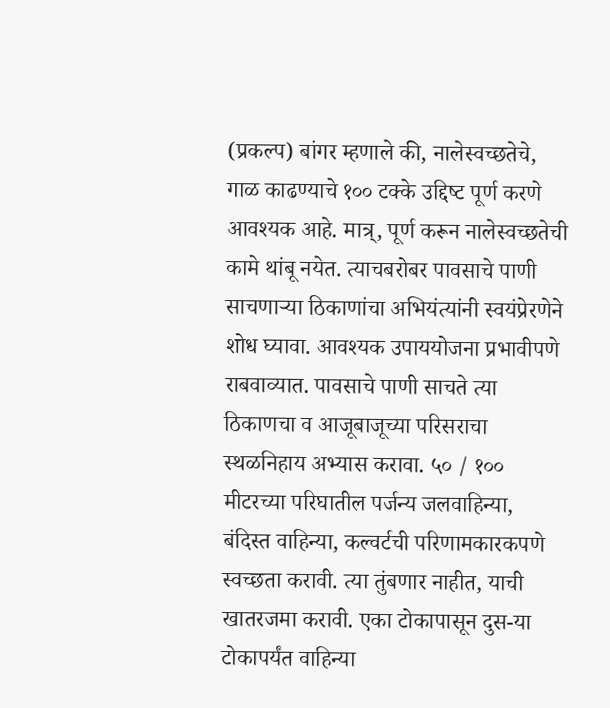(प्रकल्‍प) बांगर म्‍हणाले की, नालेस्‍वच्‍छतेचे, गाळ काढण्‍याचे १०० टक्‍के उद्दिष्‍ट पूर्ण करणे आवश्‍यक आहे. मात्र्, पूर्ण करून नालेस्‍वच्‍छतेची कामे थांबू नयेत. त्‍याचबरोबर पावसाचे पाणी साचणाऱ्या ठिकाणांचा अभियंत्‍यांनी स्‍वयंप्रेरणेने शोध घ्‍यावा. आवश्यक उपाययोजना प्रभावीपणे राबवाव्‍यात. पावसाचे पाणी साचते त्‍या ठिकाणचा व आजूबाजूच्‍या परिसराचा स्‍थळनिहाय अभ्‍यास करावा. ५० / १०० मीटरच्‍या परिघातील पर्जन्‍य जलवाहिन्‍या, बंदिस्‍त वाहिन्‍या, कल्‍वर्टची परिणामकारकपणे स्‍वच्‍छता करावी. त्‍या तुंबणार नाहीत, याची खातरजमा करावी. एका टोकापासून दुस-या टोकापर्यंत वाहिन्‍या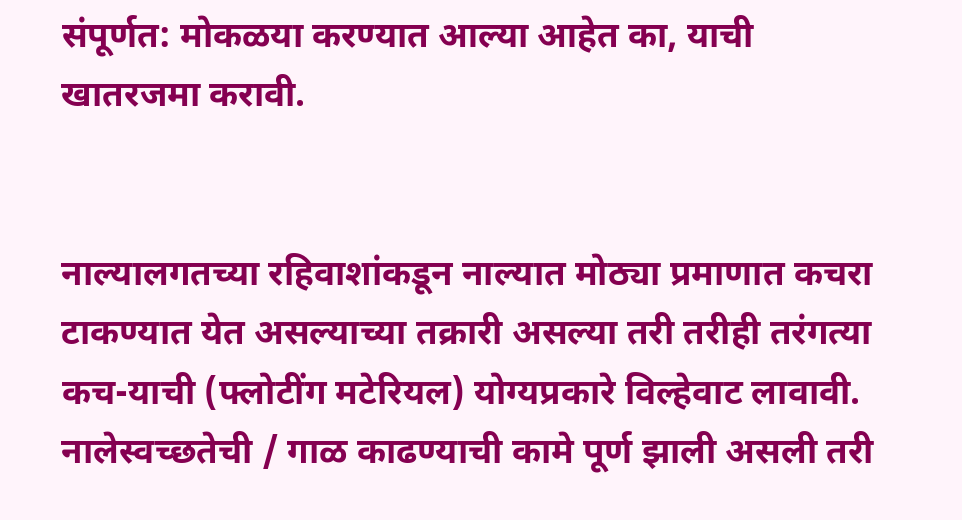संपूर्णत: मोकळया करण्‍यात आल्‍या आहेत का, याची खातरजमा करावी.


नाल्‍यालगतच्‍या रहिवाशांकडून नाल्‍यात मोठ्या प्रमाणात कचरा टाकण्यात येत असल्‍याच्‍या तक्रारी असल्‍या तरी तरीही तरंगत्‍या कच-याची (फ्लोटींग मटेरियल) योग्‍यप्रकारे विल्‍हेवाट लावावी. नालेस्‍वच्‍छतेची / गाळ काढण्‍याची कामे पूर्ण झाली असली तरी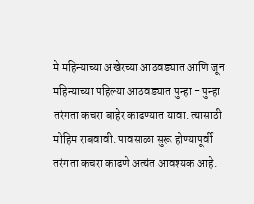मे महिन्‍याच्‍या अखेरच्‍या आठवड्यात आणि जून महिन्‍याच्‍या पहिल्‍या आठवड्यात पुन्‍हा - पुन्‍हा तरंगता कचरा बाहेर काढण्‍यात यावा. त्‍यासाठी मोहिम राबवावी. पावसाळा सुरू होण्‍यापूर्वी तरंगता कचरा काढणे अत्‍यंत आवश्‍यक आहे.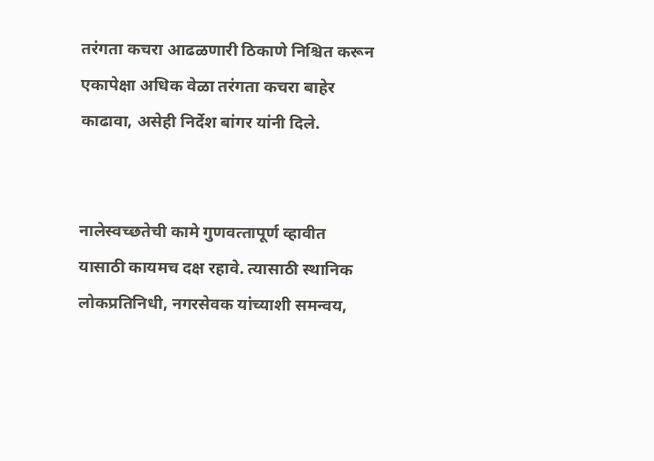तरंगता कचरा आढळणारी ठिकाणे निश्चित करून एकापेक्षा अधिक वेळा तरंगता कचरा बाहेर काढावा, असेही निर्देश बांगर यांनी दिले.


नालेस्‍वच्‍छतेची कामे गुणवत्‍तापूर्ण व्‍हावीत यासाठी कायमच दक्ष रहावे. त्‍यासाठी स्‍थानिक लोकप्रतिनिधी, नगरसेवक यांच्‍याशी समन्‍वय,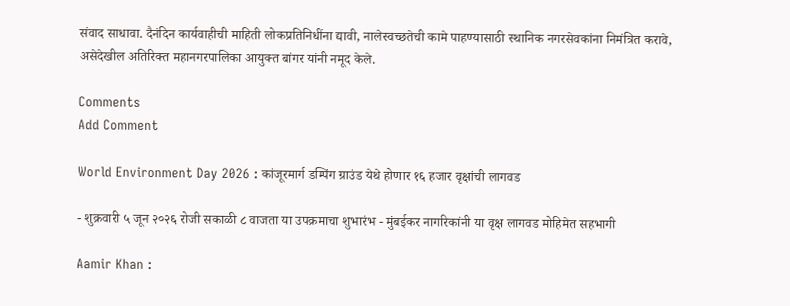संवाद साधावा. दैनंदिन कार्यवाहीची माहिती लोकप्रतिनिधींना द्यावी, नालेस्‍वच्‍छतेची कामे पाहण्‍यासाठी स्‍थानिक नगरसेवकांना निमंत्रित करावे, असेदेखील अतिरिक्‍त महानगरपालिका आयुक्‍त बांगर यांनी नमूद केले.

Comments
Add Comment

World Environment Day 2026 : कांजूरमार्ग डम्पिंग ग्राउंड येथे होणार १६ हजार वृक्षांची लागवड

- शुक्रवारी ५ जून २०२६ रोजी सकाळी ८ वाजता या उपक्रमाचा शुभारंभ - मुंबईकर नागरिकांनी या वृक्ष लागवड मोहिमेत सहभागी

Aamir Khan :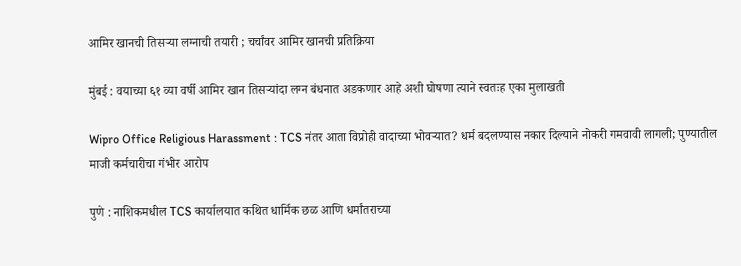आमिर खानची तिसऱ्या लग्नाची तयारी ; चर्चांवर आमिर खानची प्रतिक्रिया

मुंबई : वयाच्या ६१ व्या वर्षी आमिर खान तिसऱ्यांदा लग्न बंधनात अडकणार आहे अशी घोषणा त्याने स्वतःह एका मुलाखती

Wipro Office Religious Harassment : TCS नंतर आता विप्रोही वादाच्या भोवऱ्यात? धर्म बदलण्यास नकार दिल्याने नोकरी गमवावी लागली; पुण्यातील माजी कर्मचारीचा गंभीर आरोप

पुणे : नाशिकमधील TCS कार्यालयात कथित धार्मिक छळ आणि धर्मांतराच्या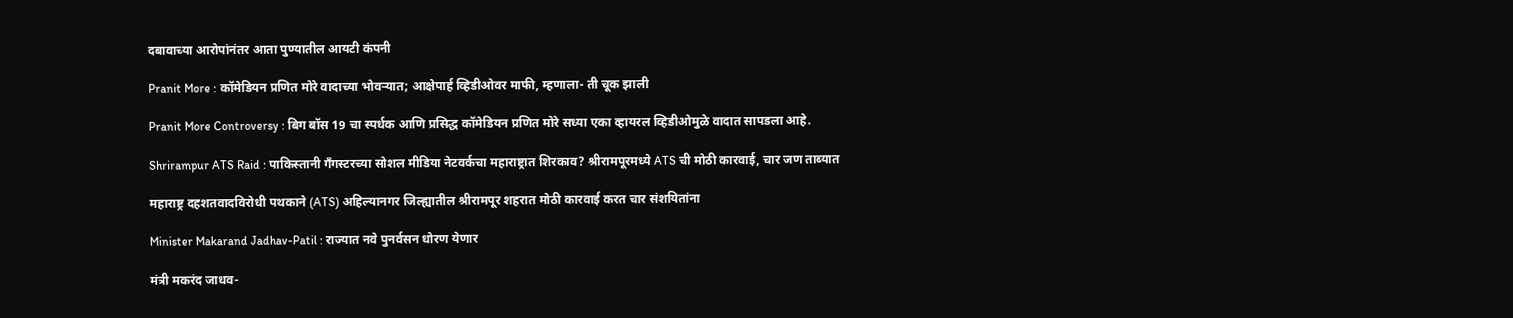दबावाच्या आरोपांनंतर आता पुण्यातील आयटी कंपनी

Pranit More : कॉमेडियन प्रणित मोरे वादाच्या भोवऱ्यात; आक्षेपार्ह व्हिडीओवर माफी, म्हणाला- ती चूक झाली

Pranit More Controversy : बिग बॉस 19 चा स्पर्धक आणि प्रसिद्ध कॉमेडियन प्रणित मोरे सध्या एका व्हायरल व्हिडीओमुळे वादात सापडला आहे.

Shrirampur ATS Raid : पाकिस्तानी गँगस्टरच्या सोशल मीडिया नेटवर्कचा महाराष्ट्रात शिरकाव? श्रीरामपूरमध्ये ATS ची मोठी कारवाई, चार जण ताब्यात

महाराष्ट्र दहशतवादविरोधी पथकाने (ATS) अहिल्यानगर जिल्ह्यातील श्रीरामपूर शहरात मोठी कारवाई करत चार संशयितांना

Minister Makarand Jadhav-Patil : राज्यात नवे पुनर्वसन धोरण येणार

मंत्री मकरंद जाधव-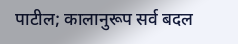पाटील; कालानुरूप सर्व बदल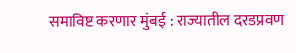समाविष्ट करणार मुंबई : राज्यातील दरडप्रवण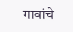गावांचे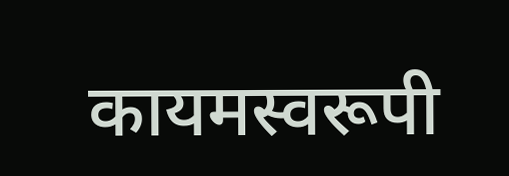कायमस्वरूपी